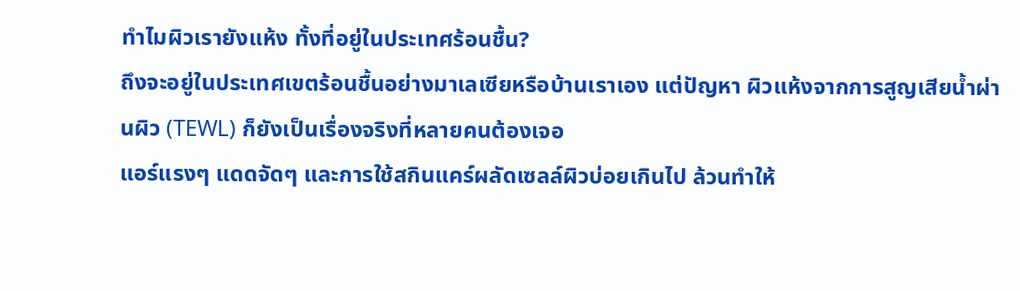ทำไมผิวเรายังแห้ง ทั้งที่อยู่ในประเทศร้อนชื้น?
ถึงจะอยู่ในประเทศเขตร้อนชื้นอย่างมาเลเซียหรือบ้านเราเอง แต่ปัญหา ผิวแห้งจากการสูญเสียน้ำผ่านผิว (TEWL) ก็ยังเป็นเรื่องจริงที่หลายคนต้องเจอ
แอร์แรงๆ แดดจัดๆ และการใช้สกินแคร์ผลัดเซลล์ผิวบ่อยเกินไป ล้วนทำให้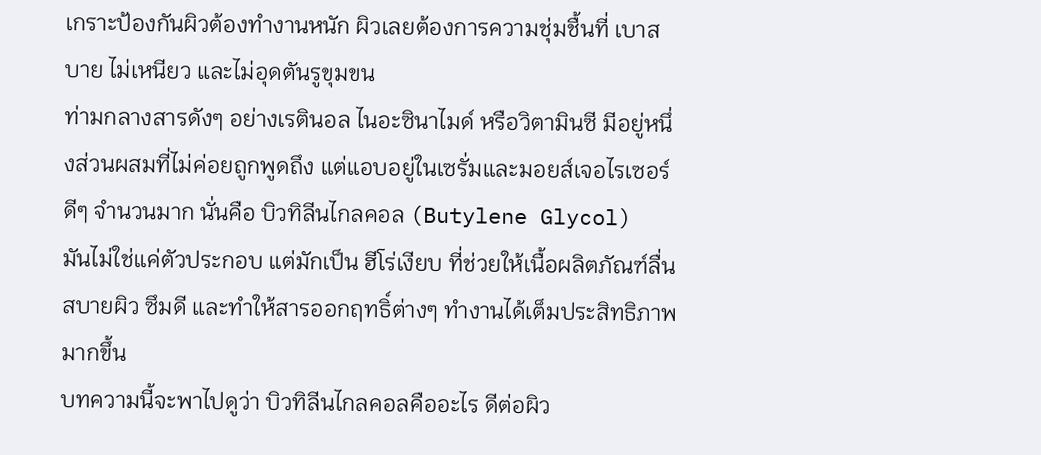เกราะป้องกันผิวต้องทำงานหนัก ผิวเลยต้องการความชุ่มชื้นที่ เบาสบาย ไม่เหนียว และไม่อุดตันรูขุมขน
ท่ามกลางสารดังๆ อย่างเรตินอล ไนอะซินาไมด์ หรือวิตามินซี มีอยู่หนึ่งส่วนผสมที่ไม่ค่อยถูกพูดถึง แต่แอบอยู่ในเซรั่มและมอยส์เจอไรเซอร์ดีๆ จำนวนมาก นั่นคือ บิวทิลีนไกลคอล (Butylene Glycol)
มันไม่ใช่แค่ตัวประกอบ แต่มักเป็น ฮีโร่เงียบ ที่ช่วยให้เนื้อผลิตภัณฑ์ลื่นสบายผิว ซึมดี และทำให้สารออกฤทธิ์ต่างๆ ทำงานได้เต็มประสิทธิภาพมากขึ้น
บทความนี้จะพาไปดูว่า บิวทิลีนไกลคอลคืออะไร ดีต่อผิว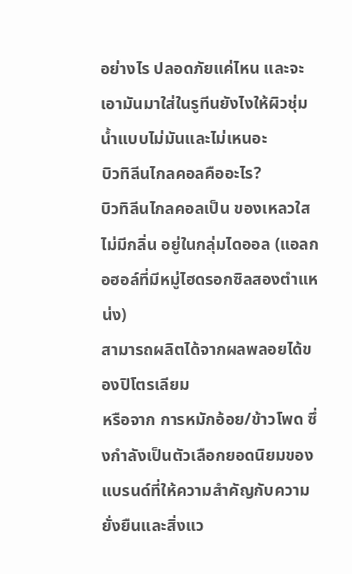อย่างไร ปลอดภัยแค่ไหน และจะเอามันมาใส่ในรูทีนยังไงให้ผิวชุ่มน้ำแบบไม่มันและไม่เหนอะ
บิวทิลีนไกลคอลคืออะไร?
บิวทิลีนไกลคอลเป็น ของเหลวใส ไม่มีกลิ่น อยู่ในกลุ่มไดออล (แอลกอฮอล์ที่มีหมู่ไฮดรอกซิลสองตำแหน่ง)
สามารถผลิตได้จากผลพลอยได้ของปิโตรเลียม
หรือจาก การหมักอ้อย/ข้าวโพด ซึ่งกำลังเป็นตัวเลือกยอดนิยมของแบรนด์ที่ให้ความสำคัญกับความยั่งยืนและสิ่งแว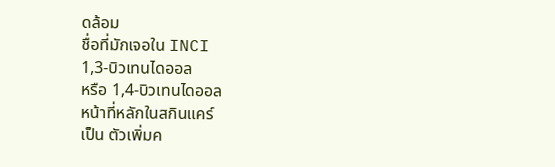ดล้อม
ชื่อที่มักเจอใน INCI
1,3-บิวเทนไดออล
หรือ 1,4-บิวเทนไดออล
หน้าที่หลักในสกินแคร์
เป็น ตัวเพิ่มค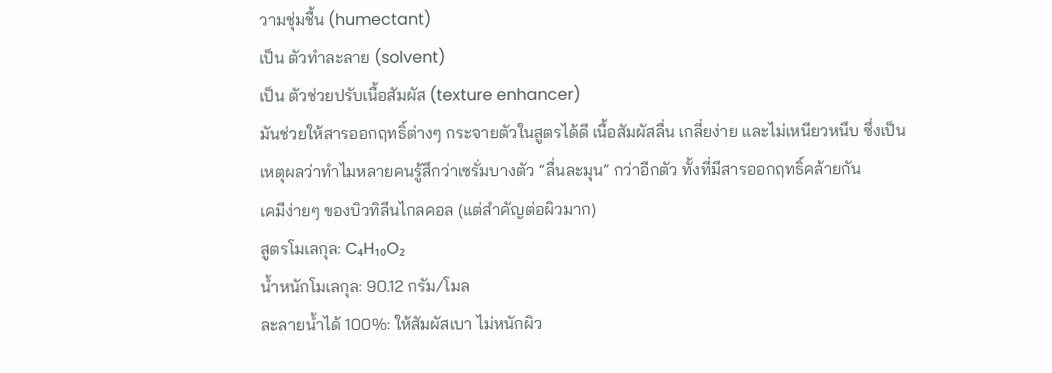วามชุ่มชื้น (humectant)
เป็น ตัวทำละลาย (solvent)
เป็น ตัวช่วยปรับเนื้อสัมผัส (texture enhancer)
มันช่วยให้สารออกฤทธิ์ต่างๆ กระจายตัวในสูตรได้ดี เนื้อสัมผัสลื่น เกลี่ยง่าย และไม่เหนียวหนึบ ซึ่งเป็นเหตุผลว่าทำไมหลายคนรู้สึกว่าเซรั่มบางตัว “ลื่นละมุน” กว่าอีกตัว ทั้งที่มีสารออกฤทธิ์คล้ายกัน
เคมีง่ายๆ ของบิวทิลีนไกลคอล (แต่สำคัญต่อผิวมาก)
สูตรโมเลกุล: C₄H₁₀O₂
น้ำหนักโมเลกุล: 90.12 กรัม/โมล
ละลายน้ำได้ 100%: ให้สัมผัสเบา ไม่หนักผิว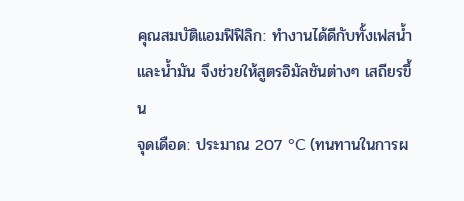คุณสมบัติแอมฟิฟิลิก: ทำงานได้ดีกับทั้งเฟสน้ำและน้ำมัน จึงช่วยให้สูตรอิมัลชันต่างๆ เสถียรขึ้น
จุดเดือด: ประมาณ 207 °C (ทนทานในการผ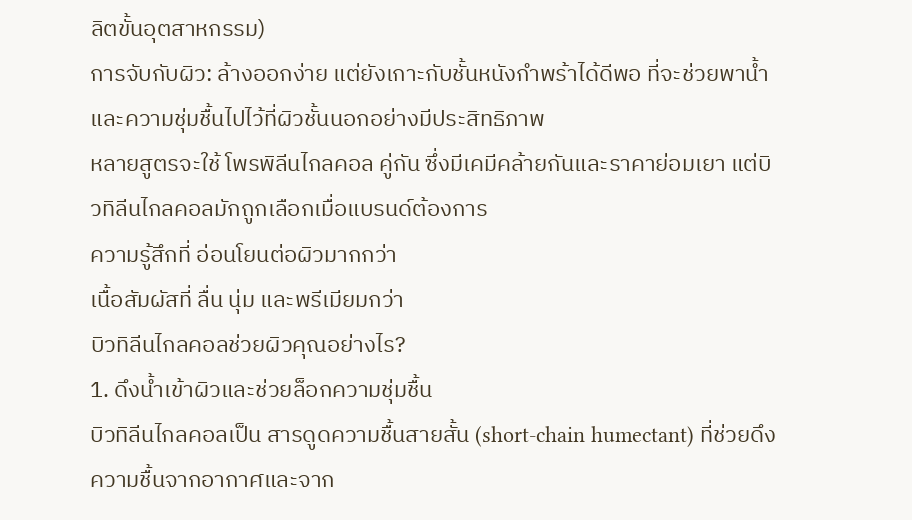ลิตขั้นอุตสาหกรรม)
การจับกับผิว: ล้างออกง่าย แต่ยังเกาะกับชั้นหนังกำพร้าได้ดีพอ ที่จะช่วยพาน้ำและความชุ่มชื้นไปไว้ที่ผิวชั้นนอกอย่างมีประสิทธิภาพ
หลายสูตรจะใช้ โพรพิลีนไกลคอล คู่กัน ซึ่งมีเคมีคล้ายกันและราคาย่อมเยา แต่บิวทิลีนไกลคอลมักถูกเลือกเมื่อแบรนด์ต้องการ
ความรู้สึกที่ อ่อนโยนต่อผิวมากกว่า
เนื้อสัมผัสที่ ลื่น นุ่ม และพรีเมียมกว่า
บิวทิลีนไกลคอลช่วยผิวคุณอย่างไร?
1. ดึงน้ำเข้าผิวและช่วยล็อกความชุ่มชื้น
บิวทิลีนไกลคอลเป็น สารดูดความชื้นสายสั้น (short-chain humectant) ที่ช่วยดึงความชื้นจากอากาศและจาก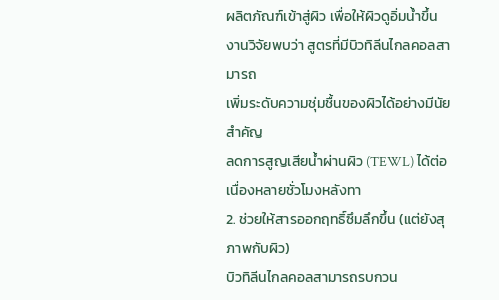ผลิตภัณฑ์เข้าสู่ผิว เพื่อให้ผิวดูอิ่มน้ำขึ้น
งานวิจัยพบว่า สูตรที่มีบิวทิลีนไกลคอลสามารถ
เพิ่มระดับความชุ่มชื้นของผิวได้อย่างมีนัยสำคัญ
ลดการสูญเสียน้ำผ่านผิว (TEWL) ได้ต่อเนื่องหลายชั่วโมงหลังทา
2. ช่วยให้สารออกฤทธิ์ซึมลึกขึ้น (แต่ยังสุภาพกับผิว)
บิวทิลีนไกลคอลสามารถรบกวน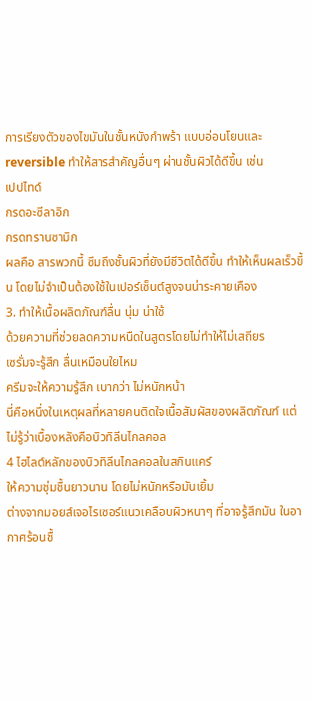การเรียงตัวของไขมันในชั้นหนังกำพร้า แบบอ่อนโยนและ reversible ทำให้สารสำคัญอื่นๆ ผ่านชั้นผิวได้ดีขึ้น เช่น
เปปไทด์
กรดอะซีลาอิก
กรดทรานซามิก
ผลคือ สารพวกนี้ ซึมถึงชั้นผิวที่ยังมีชีวิตได้ดีขึ้น ทำให้เห็นผลเร็วขึ้น โดยไม่จำเป็นต้องใช้ในเปอร์เซ็นต์สูงจนน่าระคายเคือง
3. ทำให้เนื้อผลิตภัณฑ์ลื่น นุ่ม น่าใช้
ด้วยความที่ช่วยลดความหนืดในสูตรโดยไม่ทำให้ไม่เสถียร
เซรั่มจะรู้สึก ลื่นเหมือนใยไหม
ครีมจะให้ความรู้สึก เบากว่า ไม่หนักหน้า
นี่คือหนึ่งในเหตุผลที่หลายคนติดใจเนื้อสัมผัสของผลิตภัณฑ์ แต่ไม่รู้ว่าเบื้องหลังคือบิวทิลีนไกลคอล
4 ไฮไลต์หลักของบิวทิลีนไกลคอลในสกินแคร์
ให้ความชุ่มชื้นยาวนาน โดยไม่หนักหรือมันเยิ้ม
ต่างจากมอยส์เจอไรเซอร์แนวเคลือบผิวหนาๆ ที่อาจรู้สึกมัน ในอากาศร้อนชื้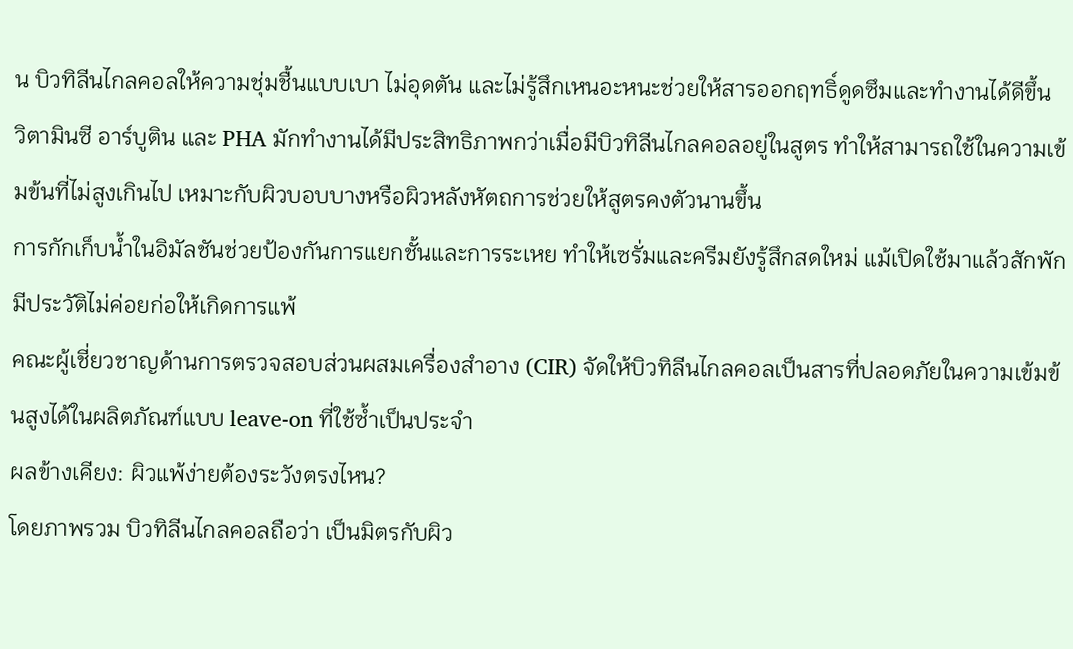น บิวทิลีนไกลคอลให้ความชุ่มชื้นแบบเบา ไม่อุดตัน และไม่รู้สึกเหนอะหนะช่วยให้สารออกฤทธิ์ดูดซึมและทำงานได้ดีขึ้น
วิตามินซี อาร์บูติน และ PHA มักทำงานได้มีประสิทธิภาพกว่าเมื่อมีบิวทิลีนไกลคอลอยู่ในสูตร ทำให้สามารถใช้ในความเข้มข้นที่ไม่สูงเกินไป เหมาะกับผิวบอบบางหรือผิวหลังหัตถการช่วยให้สูตรคงตัวนานขึ้น
การกักเก็บน้ำในอิมัลชันช่วยป้องกันการแยกชั้นและการระเหย ทำให้เซรั่มและครีมยังรู้สึกสดใหม่ แม้เปิดใช้มาแล้วสักพักมีประวัติไม่ค่อยก่อให้เกิดการแพ้
คณะผู้เชี่ยวชาญด้านการตรวจสอบส่วนผสมเครื่องสำอาง (CIR) จัดให้บิวทิลีนไกลคอลเป็นสารที่ปลอดภัยในความเข้มข้นสูงได้ในผลิตภัณฑ์แบบ leave-on ที่ใช้ซ้ำเป็นประจำ
ผลข้างเคียง: ผิวแพ้ง่ายต้องระวังตรงไหน?
โดยภาพรวม บิวทิลีนไกลคอลถือว่า เป็นมิตรกับผิว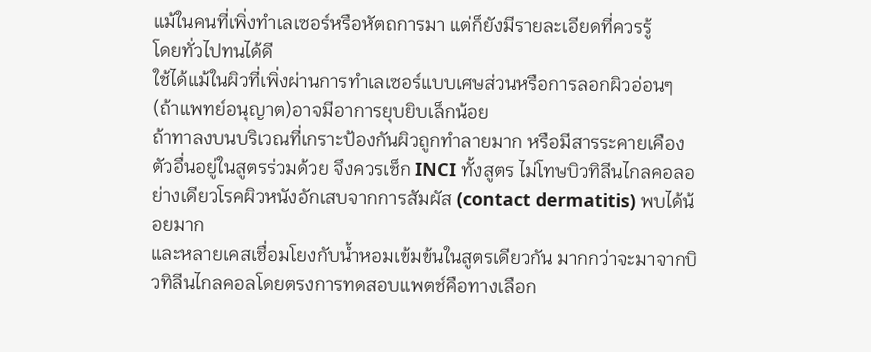แม้ในคนที่เพิ่งทำเลเซอร์หรือหัตถการมา แต่ก็ยังมีรายละเอียดที่ควรรู้
โดยทั่วไปทนได้ดี
ใช้ได้แม้ในผิวที่เพิ่งผ่านการทำเลเซอร์แบบเศษส่วนหรือการลอกผิวอ่อนๆ (ถ้าแพทย์อนุญาต)อาจมีอาการยุบยิบเล็กน้อย
ถ้าทาลงบนบริเวณที่เกราะป้องกันผิวถูกทำลายมาก หรือมีสารระคายเคืองตัวอื่นอยู่ในสูตรร่วมด้วย จึงควรเช็ก INCI ทั้งสูตร ไม่โทษบิวทิลีนไกลคอลอย่างเดียวโรคผิวหนังอักเสบจากการสัมผัส (contact dermatitis) พบได้น้อยมาก
และหลายเคสเชื่อมโยงกับน้ำหอมเข้มข้นในสูตรเดียวกัน มากกว่าจะมาจากบิวทิลีนไกลคอลโดยตรงการทดสอบแพตช์คือทางเลือก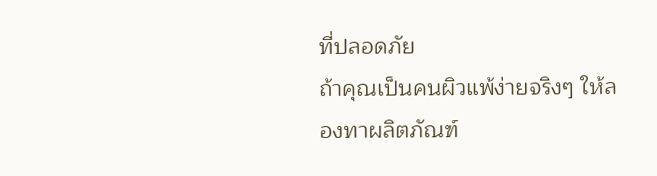ที่ปลอดภัย
ถ้าคุณเป็นคนผิวแพ้ง่ายจริงๆ ให้ลองทาผลิตภัณฑ์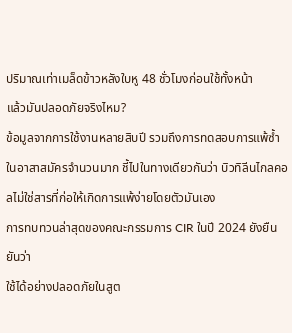ปริมาณเท่าเมล็ดข้าวหลังใบหู 48 ชั่วโมงก่อนใช้ทั้งหน้า
แล้วมันปลอดภัยจริงไหม?
ข้อมูลจากการใช้งานหลายสิบปี รวมถึงการทดสอบการแพ้ซ้ำในอาสาสมัครจำนวนมาก ชี้ไปในทางเดียวกันว่า บิวทิลีนไกลคอลไม่ใช่สารที่ก่อให้เกิดการแพ้ง่ายโดยตัวมันเอง
การทบทวนล่าสุดของคณะกรรมการ CIR ในปี 2024 ยังยืนยันว่า
ใช้ได้อย่างปลอดภัยในสูต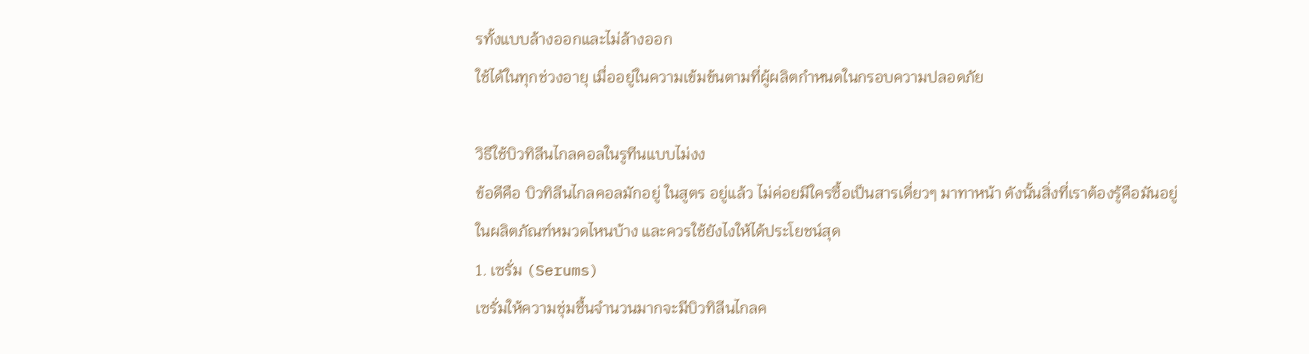รทั้งแบบล้างออกและไม่ล้างออก
ใช้ได้ในทุกช่วงอายุ เมื่ออยู่ในความเข้มข้นตามที่ผู้ผลิตกำหนดในกรอบความปลอดภัย

วิธีใช้บิวทิลีนไกลคอลในรูทีนแบบไม่งง
ข้อดีคือ บิวทิลีนไกลคอลมักอยู่ ในสูตร อยู่แล้ว ไม่ค่อยมีใครซื้อเป็นสารเดี่ยวๆ มาทาหน้า ดังนั้นสิ่งที่เราต้องรู้คือมันอยู่ในผลิตภัณฑ์หมวดไหนบ้าง และควรใช้ยังไงให้ได้ประโยชน์สุด
1. เซรั่ม (Serums)
เซรั่มให้ความชุ่มชื้นจำนวนมากจะมีบิวทิลีนไกลค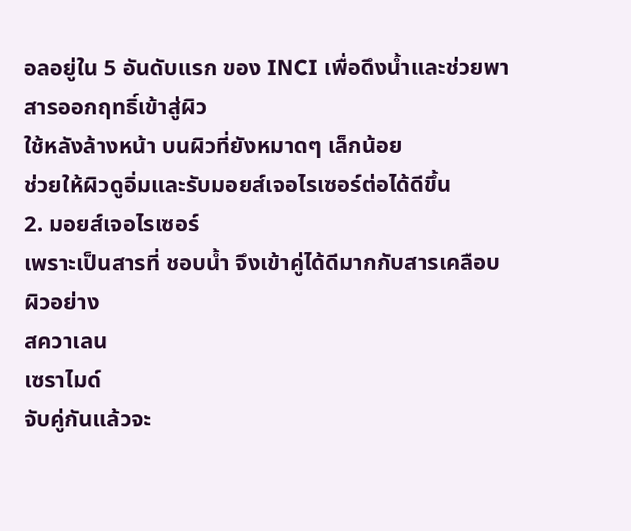อลอยู่ใน 5 อันดับแรก ของ INCI เพื่อดึงน้ำและช่วยพาสารออกฤทธิ์เข้าสู่ผิว
ใช้หลังล้างหน้า บนผิวที่ยังหมาดๆ เล็กน้อย
ช่วยให้ผิวดูอิ่มและรับมอยส์เจอไรเซอร์ต่อได้ดีขึ้น
2. มอยส์เจอไรเซอร์
เพราะเป็นสารที่ ชอบน้ำ จึงเข้าคู่ได้ดีมากกับสารเคลือบผิวอย่าง
สควาเลน
เซราไมด์
จับคู่กันแล้วจะ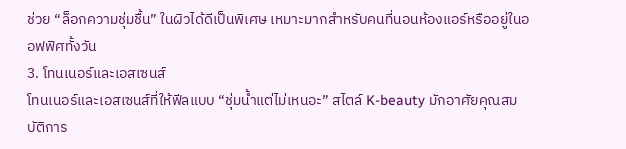ช่วย “ล็อกความชุ่มชื้น” ในผิวได้ดีเป็นพิเศษ เหมาะมากสำหรับคนที่นอนห้องแอร์หรืออยู่ในออฟฟิศทั้งวัน
3. โทนเนอร์และเอสเซนส์
โทนเนอร์และเอสเซนส์ที่ให้ฟีลแบบ “ชุ่มน้ำแต่ไม่เหนอะ” สไตล์ K-beauty มักอาศัยคุณสมบัติการ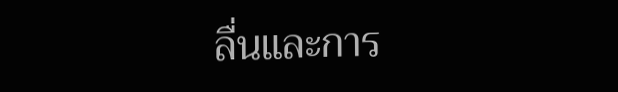ลื่นและการ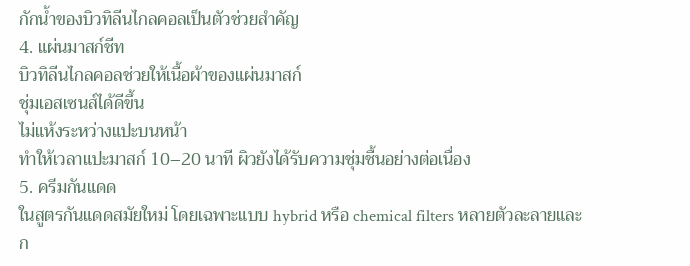กักน้ำของบิวทิลีนไกลคอลเป็นตัวช่วยสำคัญ
4. แผ่นมาสก์ชีท
บิวทิลีนไกลคอลช่วยให้เนื้อผ้าของแผ่นมาสก์
ชุ่มเอสเซนส์ได้ดีขึ้น
ไม่แห้งระหว่างแปะบนหน้า
ทำให้เวลาแปะมาสก์ 10–20 นาที ผิวยังได้รับความชุ่มชื้นอย่างต่อเนื่อง
5. ครีมกันแดด
ในสูตรกันแดดสมัยใหม่ โดยเฉพาะแบบ hybrid หรือ chemical filters หลายตัวละลายและก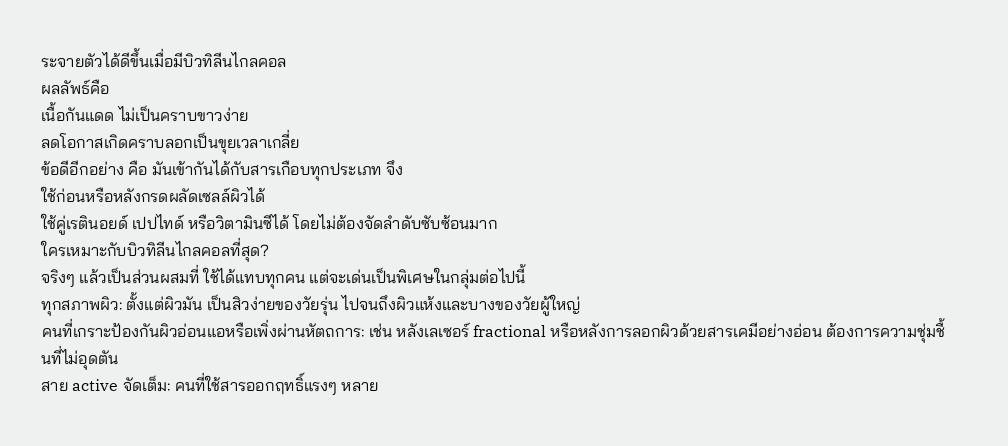ระจายตัวได้ดีขึ้นเมื่อมีบิวทิลีนไกลคอล
ผลลัพธ์คือ
เนื้อกันแดด ไม่เป็นคราบขาวง่าย
ลดโอกาสเกิดคราบลอกเป็นขุยเวลาเกลี่ย
ข้อดีอีกอย่าง คือ มันเข้ากันได้กับสารเกือบทุกประเภท จึง
ใช้ก่อนหรือหลังกรดผลัดเซลล์ผิวได้
ใช้คู่เรตินอยด์ เปปไทด์ หรือวิตามินซีได้ โดยไม่ต้องจัดลำดับซับซ้อนมาก
ใครเหมาะกับบิวทิลีนไกลคอลที่สุด?
จริงๆ แล้วเป็นส่วนผสมที่ ใช้ได้แทบทุกคน แต่จะเด่นเป็นพิเศษในกลุ่มต่อไปนี้
ทุกสภาพผิว: ตั้งแต่ผิวมัน เป็นสิวง่ายของวัยรุ่น ไปจนถึงผิวแห้งและบางของวัยผู้ใหญ่
คนที่เกราะป้องกันผิวอ่อนแอหรือเพิ่งผ่านหัตถการ: เช่น หลังเลเซอร์ fractional หรือหลังการลอกผิวด้วยสารเคมีอย่างอ่อน ต้องการความชุ่มชื้นที่ไม่อุดตัน
สาย active จัดเต็ม: คนที่ใช้สารออกฤทธิ์แรงๆ หลาย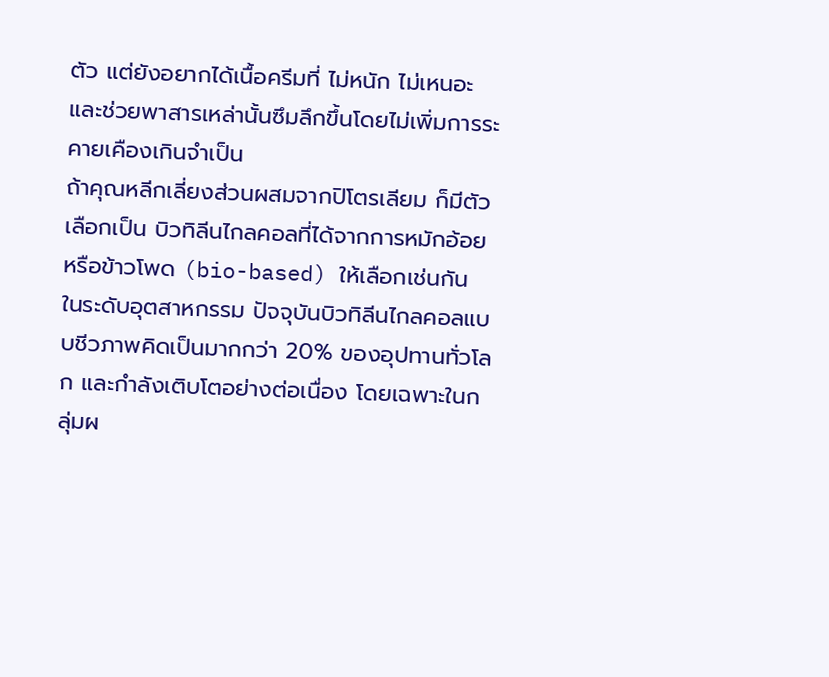ตัว แต่ยังอยากได้เนื้อครีมที่ ไม่หนัก ไม่เหนอะ และช่วยพาสารเหล่านั้นซึมลึกขึ้นโดยไม่เพิ่มการระคายเคืองเกินจำเป็น
ถ้าคุณหลีกเลี่ยงส่วนผสมจากปิโตรเลียม ก็มีตัวเลือกเป็น บิวทิลีนไกลคอลที่ได้จากการหมักอ้อยหรือข้าวโพด (bio-based) ให้เลือกเช่นกัน
ในระดับอุตสาหกรรม ปัจจุบันบิวทิลีนไกลคอลแบบชีวภาพคิดเป็นมากกว่า 20% ของอุปทานทั่วโลก และกำลังเติบโตอย่างต่อเนื่อง โดยเฉพาะในกลุ่มผ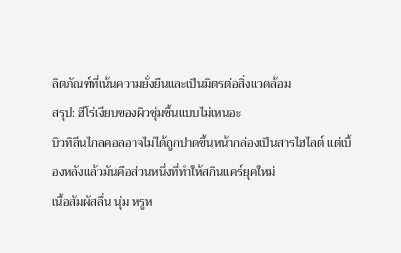ลิตภัณฑ์ที่เน้นความยั่งยืนและเป็นมิตรต่อสิ่งแวดล้อม
สรุป: ฮีโร่เงียบของผิวชุ่มชื้นแบบไม่เหนอะ
บิวทิลีนไกลคอลอาจไม่ได้ถูกปาดขึ้นหน้ากล่องเป็นสารไฮไลต์ แต่เบื้องหลังแล้วมันคือส่วนหนึ่งที่ทำให้สกินแคร์ยุคใหม่
เนื้อสัมผัสลื่น นุ่ม หรูห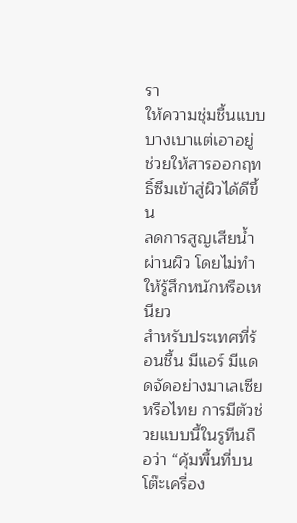รา
ให้ความชุ่มชื้นแบบ บางเบาแต่เอาอยู่
ช่วยให้สารออกฤทธิ์ซึมเข้าสู่ผิวได้ดีขึ้น
ลดการสูญเสียน้ำผ่านผิว โดยไม่ทำให้รู้สึกหนักหรือเหนียว
สำหรับประเทศที่ร้อนชื้น มีแอร์ มีแดดจัดอย่างมาเลเซียหรือไทย การมีตัวช่วยแบบนี้ในรูทีนถือว่า “คุ้มพื้นที่บนโต๊ะเครื่อง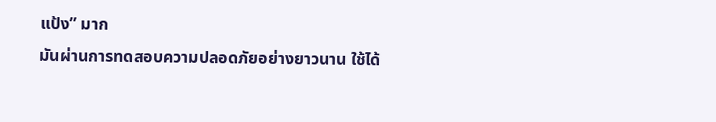แป้ง” มาก
มันผ่านการทดสอบความปลอดภัยอย่างยาวนาน ใช้ได้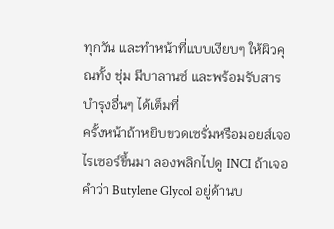ทุกวัน และทำหน้าที่แบบเงียบๆ ให้ผิวคุณทั้ง ชุ่ม มีบาลานซ์ และพร้อมรับสารบำรุงอื่นๆ ได้เต็มที่
ครั้งหน้าถ้าหยิบขวดเซรั่มหรือมอยส์เจอไรเซอร์ขึ้นมา ลองพลิกไปดู INCI ถ้าเจอคำว่า Butylene Glycol อยู่ด้านบ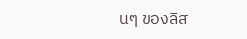นๆ ของลิส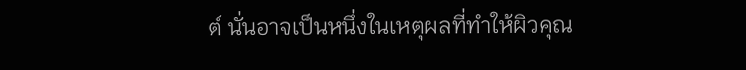ต์ นั่นอาจเป็นหนึ่งในเหตุผลที่ทำให้ผิวคุณ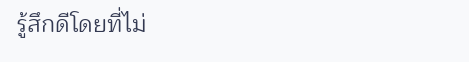รู้สึกดีโดยที่ไม่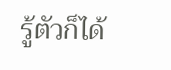รู้ตัวก็ได้